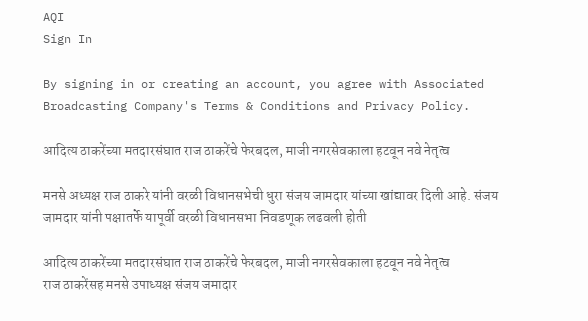AQI
Sign In

By signing in or creating an account, you agree with Associated Broadcasting Company's Terms & Conditions and Privacy Policy.

आदित्य ठाकरेंच्या मतदारसंघात राज ठाकरेंचे फेरबदल, माजी नगरसेवकाला हटवून नवे नेतृत्व

मनसे अध्यक्ष राज ठाकरे यांनी वरळी विधानसभेची धुरा संजय जामदार यांच्या खांद्यावर दिली आहे. संजय जामदार यांनी पक्षातर्फे यापूर्वी वरळी विधानसभा निवडणूक लढवली होती

आदित्य ठाकरेंच्या मतदारसंघात राज ठाकरेंचे फेरबदल, माजी नगरसेवकाला हटवून नवे नेतृत्व
राज ठाकरेंसह मनसे उपाध्यक्ष संजय जमादार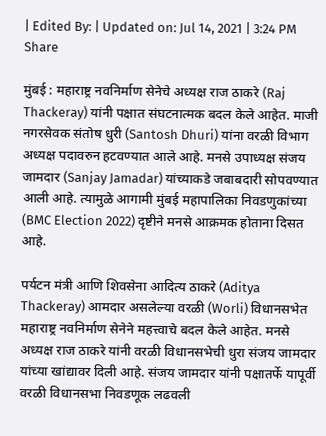| Edited By: | Updated on: Jul 14, 2021 | 3:24 PM
Share

मुंबई : महाराष्ट्र नवनिर्माण सेनेचे अध्यक्ष राज ठाकरे (Raj Thackeray) यांनी पक्षात संघटनात्मक बदल केले आहेत. माजी नगरसेवक संतोष धुरी (Santosh Dhuri) यांना वरळी विभाग अध्यक्ष पदावरुन हटवण्यात आले आहे. मनसे उपाध्यक्ष संजय जामदार (Sanjay Jamadar) यांच्याकडे जबाबदारी सोपवण्यात आली आहे. त्यामुळे आगामी मुंबई महापालिका निवडणुकांच्या (BMC Election 2022) दृष्टीने मनसे आक्रमक होताना दिसत आहे.

पर्यटन मंत्री आणि शिवसेना आदित्य ठाकरे (Aditya Thackeray) आमदार असलेल्या वरळी (Worli) विधानसभेत महाराष्ट्र नवनिर्माण सेनेने महत्त्वाचे बदल केले आहेत. मनसे अध्यक्ष राज ठाकरे यांनी वरळी विधानसभेची धुरा संजय जामदार यांच्या खांद्यावर दिली आहे. संजय जामदार यांनी पक्षातर्फे यापूर्वी वरळी विधानसभा निवडणूक लढवली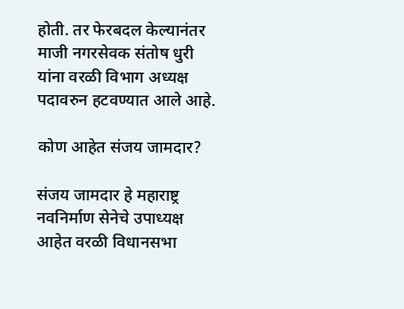होती. तर फेरबदल केल्यानंतर माजी नगरसेवक संतोष धुरी यांना वरळी विभाग अध्यक्ष पदावरुन हटवण्यात आले आहे.

कोण आहेत संजय जामदार?

संजय जामदार हे महाराष्ट्र नवनिर्माण सेनेचे उपाध्यक्ष आहेत वरळी विधानसभा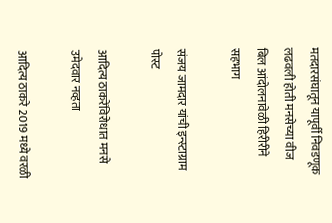मतदारसंघातून यापूर्वी निवडणूक लढवली होती मनसेच्या वीज बिल आंदोलनावेळी हिरीरीने सहभाग

संजय जामदार यांची इन्स्टाग्राम पोस्ट

आदित्य ठाकरेंविरोधात मनसे उमेदवार नव्हता

आदित्य ठाकरे 2019 मध्ये वरळी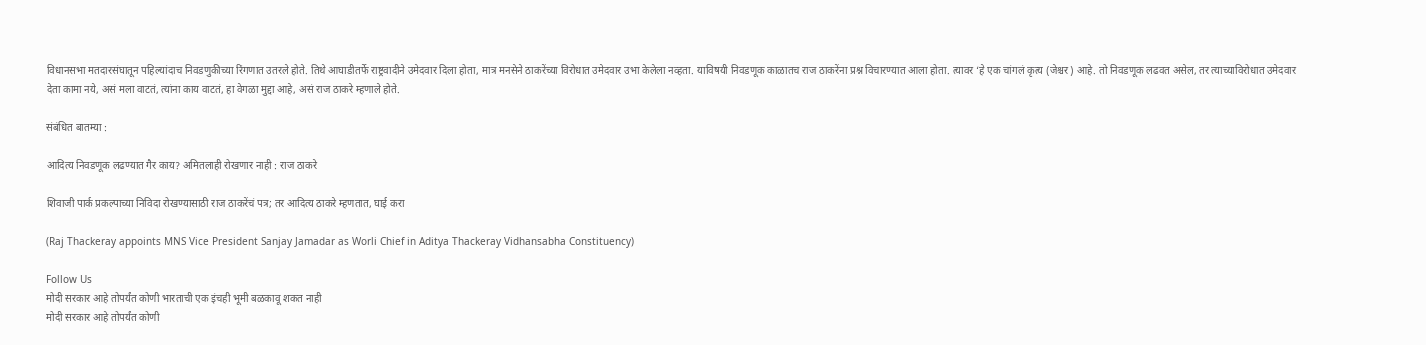विधानसभा मतदारसंघातून पहिल्यांदाच निवडणुकीच्या रिंगणात उतरले होते. तिथे आघाडीतर्फे राष्ट्रवादीने उमेदवार दिला होता, मात्र मनसेने ठाकरेंच्या विरोधात उमेदवार उभा केलेला नव्हता. याविषयी निवडणूक काळातच राज ठाकरेंना प्रश्न विचारण्यात आला होता. त्यावर ‘हे एक चांगलं कृत्य (जेश्चर) आहे. तो निवडणूक लढवत असेल, तर त्याच्याविरोधात उमेदवार देता कामा नये, असं मला वाटतं, त्यांना काय वाटतं, हा वेगळा मुद्दा आहे, असं राज ठाकरे म्हणाले होते.

संबंधित बातम्या :

आदित्य निवडणूक लढण्यात गैर काय? अमितलाही रोखणार नाही : राज ठाकरे

शिवाजी पार्क प्रकल्पाच्या निविदा रोखण्यासाठी राज ठाकरेंचं पत्र; तर आदित्य ठाकरे म्हणतात, घाई करा

(Raj Thackeray appoints MNS Vice President Sanjay Jamadar as Worli Chief in Aditya Thackeray Vidhansabha Constituency)

Follow Us
मोदी सरकार आहे तोपर्यंत कोणी भारताची एक इंचही भूमी बळकावू शकत नाही
मोदी सरकार आहे तोपर्यंत कोणी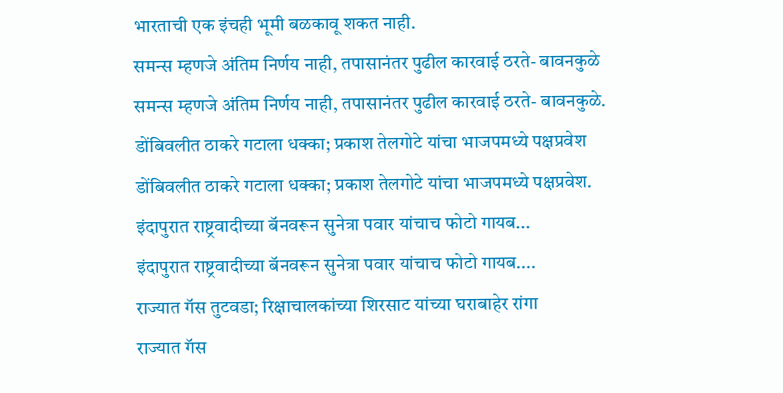भारताची एक इंचही भूमी बळकावू शकत नाही.
समन्स म्हणजे अंतिम निर्णय नाही, तपासानंतर पुढील कारवाई ठरते- बावनकुळे
समन्स म्हणजे अंतिम निर्णय नाही, तपासानंतर पुढील कारवाई ठरते- बावनकुळे.
डोंबिवलीत ठाकरे गटाला धक्का; प्रकाश तेलगोटे यांचा भाजपमध्ये पक्षप्रवेश
डोंबिवलीत ठाकरे गटाला धक्का; प्रकाश तेलगोटे यांचा भाजपमध्ये पक्षप्रवेश.
इंदापुरात राष्ट्रवादीच्या बॅनवरून सुनेत्रा पवार यांचाच फोटो गायब...
इंदापुरात राष्ट्रवादीच्या बॅनवरून सुनेत्रा पवार यांचाच फोटो गायब....
राज्यात गॅस तुटवडा; रिक्षाचालकांच्या शिरसाट यांच्या घराबाहेर रांगा
राज्यात गॅस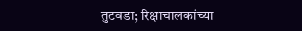तुटवडा; रिक्षाचालकांच्या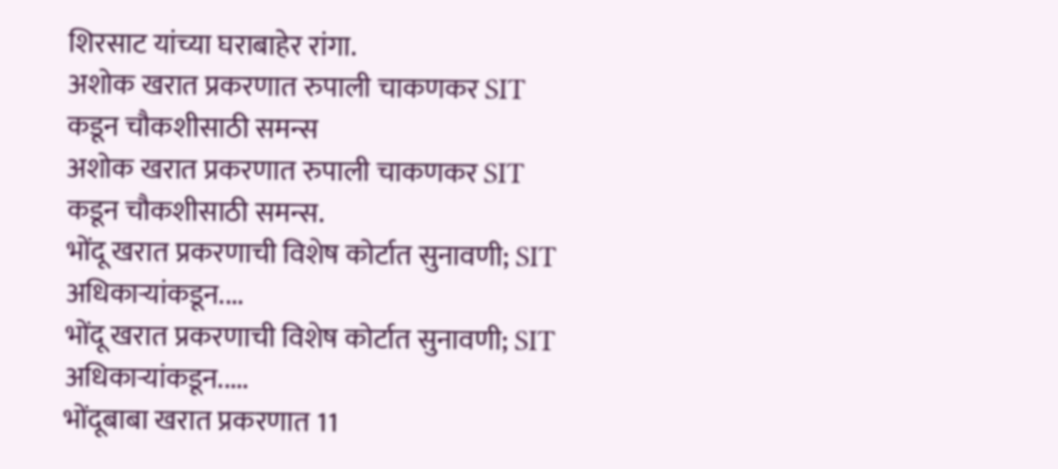शिरसाट यांच्या घराबाहेर रांगा.
अशोक खरात प्रकरणात रुपाली चाकणकर SIT कडून चौकशीसाठी समन्स
अशोक खरात प्रकरणात रुपाली चाकणकर SIT कडून चौकशीसाठी समन्स.
भोंदू खरात प्रकरणाची विशेष कोर्टात सुनावणी; SIT अधिकाऱ्यांकडून....
भोंदू खरात प्रकरणाची विशेष कोर्टात सुनावणी; SIT अधिकाऱ्यांकडून.....
भोंदूबाबा खरात प्रकरणात 11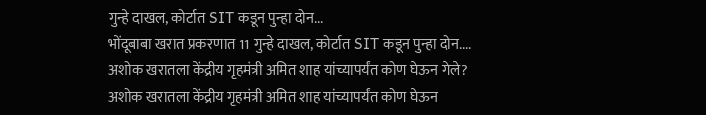गुन्हे दाखल, कोर्टात SIT कडून पुन्हा दोन...
भोंदूबाबा खरात प्रकरणात 11 गुन्हे दाखल, कोर्टात SIT कडून पुन्हा दोन....
अशोक खरातला केंद्रीय गृहमंत्री अमित शाह यांच्यापर्यंत कोण घेऊन गेले?
अशोक खरातला केंद्रीय गृहमंत्री अमित शाह यांच्यापर्यंत कोण घेऊन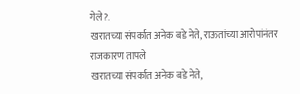गेले?.
खरातच्या संपर्कात अनेक बडे नेते, राऊतांच्या आरोपांनंतर राजकारण तापले
खरातच्या संपर्कात अनेक बडे नेते,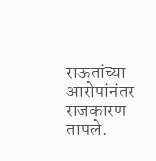राऊतांच्या आरोपांनंतर राजकारण तापले.